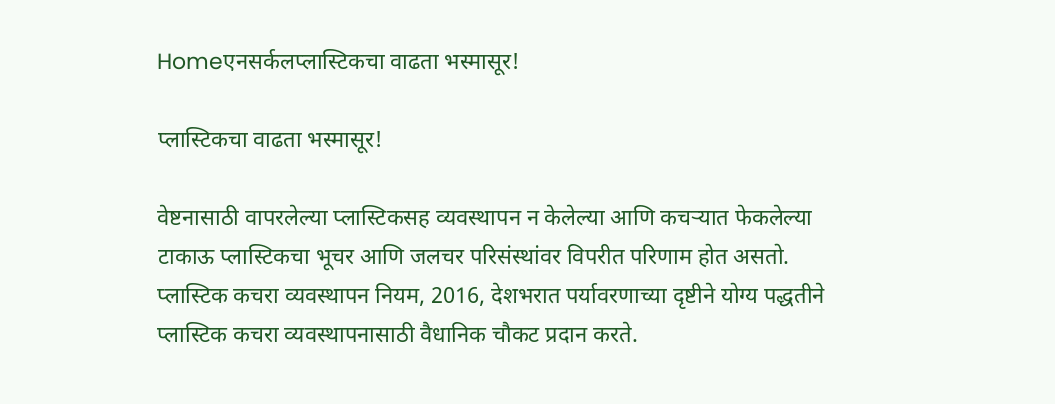Homeएनसर्कलप्लास्टिकचा वाढता भस्मासूर!

प्लास्टिकचा वाढता भस्मासूर!

वेष्टनासाठी वापरलेल्या प्लास्टिकसह व्यवस्थापन न केलेल्या आणि कचऱ्यात फेकलेल्या टाकाऊ प्लास्टिकचा भूचर आणि जलचर परिसंस्थांवर विपरीत परिणाम होत असतो. प्लास्टिक कचरा व्यवस्थापन नियम, 2016, देशभरात पर्यावरणाच्या दृष्टीने योग्य पद्धतीने प्लास्टिक कचरा व्यवस्थापनासाठी वैधानिक चौकट प्रदान करते.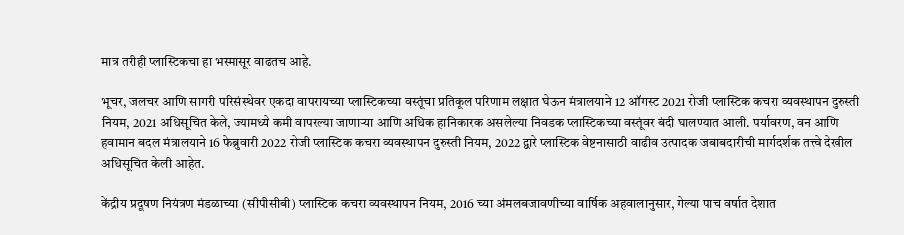मात्र तरीही प्लास्टिकचा हा भस्मासूर वाढतच आहे.

भूचर, जलचर आणि सागरी परिसंस्थेवर एकदा वापरायच्या प्लास्टिकच्या वस्तूंचा प्रतिकूल परिणाम लक्षात घेऊन मंत्रालयाने 12 ऑगस्ट 2021 रोजी प्लास्टिक कचरा व्यवस्थापन दुरुस्ती नियम, 2021 अधिसूचित केले, ज्यामध्ये कमी वापरल्या जाणाऱ्या आणि अधिक हानिकारक असलेल्या निवडक प्लास्टिकच्या वस्तूंवर बंदी घालण्यात आली. पर्यावरण, वन आणि हवामान बदल मंत्रालयाने 16 फेब्रुवारी 2022 रोजी प्लास्टिक कचरा व्यवस्थापन दुरुस्ती नियम, 2022 द्वारे प्लास्टिक वेष्टनासाठी वाढीव उत्पादक जबाबदारीची मार्गदर्शक तत्त्वे देखील अधिसूचित केली आहेत.

केंद्रीय प्रदूषण नियंत्रण मंडळाच्या (सीपीसीबी) प्लास्टिक कचरा व्यवस्थापन नियम, 2016 च्या अंमलबजावणीच्या वार्षिक अहवालानुसार, गेल्या पाच वर्षात देशात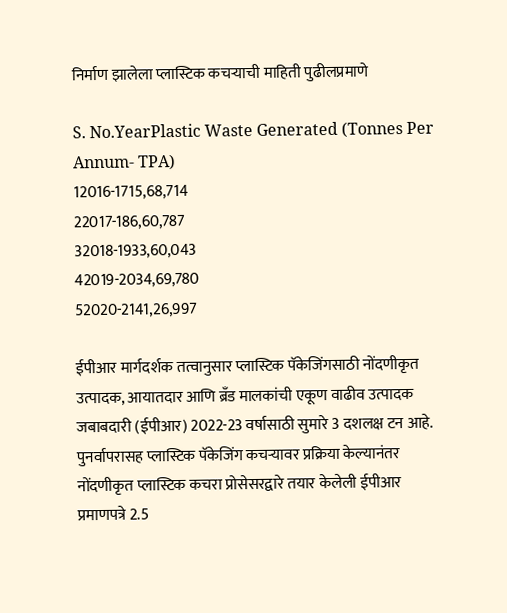निर्माण झालेला प्लास्टिक कचऱ्याची माहिती पुढीलप्रमाणे

S. No.YearPlastic Waste Generated (Tonnes Per Annum- TPA)
12016-1715,68,714
22017-186,60,787
32018-1933,60,043
42019-2034,69,780
52020-2141,26,997

ईपीआर मार्गदर्शक तत्वानुसार प्लास्टिक पॅकेजिंगसाठी नोंदणीकृत उत्पादक, आयातदार आणि ब्रँड मालकांची एकूण वाढीव उत्पादक जबाबदारी (ईपीआर) 2022-23 वर्षासाठी सुमारे 3 दशलक्ष टन आहे. पुनर्वापरासह प्लास्टिक पॅकेजिंग कचऱ्यावर प्रक्रिया केल्यानंतर नोंदणीकृत प्लास्टिक कचरा प्रोसेसरद्वारे तयार केलेली ईपीआर प्रमाणपत्रे 2.5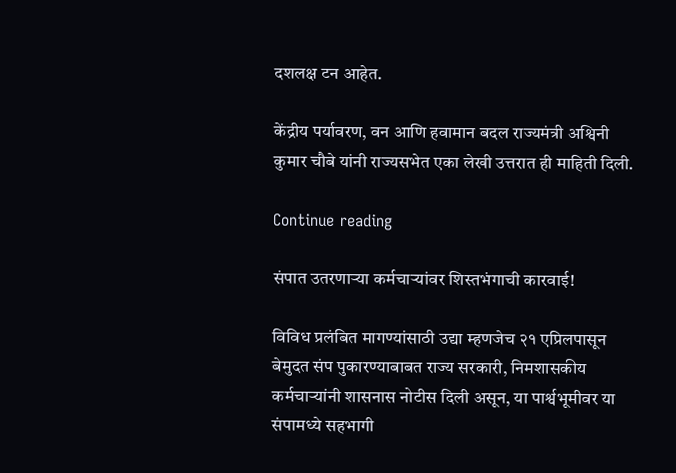दशलक्ष टन आहेत.

केंद्रीय पर्यावरण, वन आणि हवामान बदल राज्यमंत्री अश्विनी कुमार चौबे यांनी राज्यसभेत एका लेखी उत्तरात ही माहिती दिली.

Continue reading

संपात उतरणाऱ्या कर्मचाऱ्यांवर शिस्तभंगाची कारवाई!

विविध प्रलंबित मागण्यांसाठी उद्या म्हणजेच २१ एप्रिलपासून बेमुदत संप पुकारण्याबाबत राज्य सरकारी, निमशासकीय कर्मचाऱ्यांनी शासनास नोटीस दिली असून, या पार्श्वभूमीवर या संपामध्ये सहभागी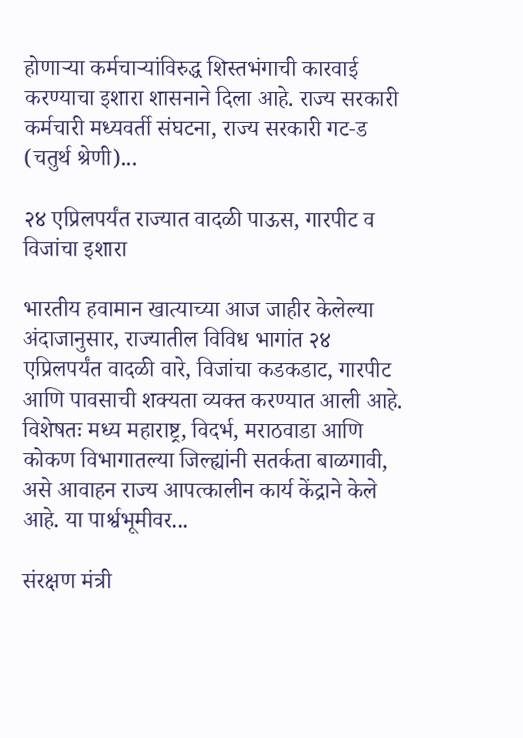होणाऱ्या कर्मचाऱ्यांविरुद्ध शिस्तभंगाची कारवाई करण्याचा इशारा शासनाने दिला आहे. राज्य सरकारी कर्मचारी मध्यवर्ती संघटना, राज्य सरकारी गट‑ड (चतुर्थ श्रेणी)...

२४ एप्रिलपर्यंत राज्यात वादळी पाऊस, गारपीट व विजांचा इशारा

भारतीय हवामान खात्याच्या आज जाहीर केलेल्या अंदाजानुसार, राज्यातील विविध भागांत २४ एप्रिलपर्यंत वादळी वारे, विजांचा कडकडाट, गारपीट आणि पावसाची शक्यता व्यक्त करण्यात आली आहे. विशेषतः मध्य महाराष्ट्र, विदर्भ, मराठवाडा आणि कोकण विभागातल्या जिल्ह्यांनी सतर्कता बाळगावी, असे आवाहन राज्य आपत्कालीन कार्य केंद्राने केले आहे. या पार्श्वभूमीवर...

संरक्षण मंत्री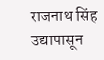राजनाथ सिंह उद्यापासून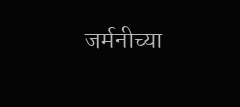जर्मनीच्या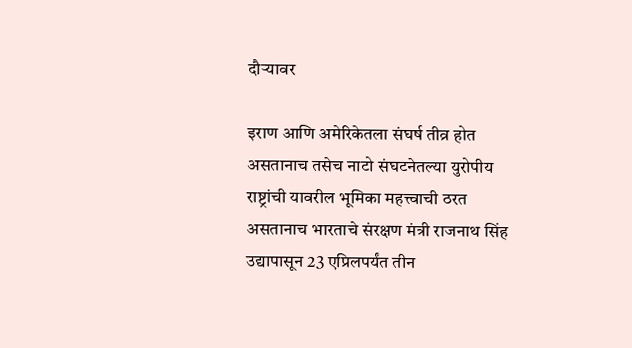दौऱ्यावर

इराण आणि अमेरिकेतला संघर्ष तीव्र होत असतानाच तसेच नाटो संघटनेतल्या युरोपीय राष्ट्रांची यावरील भूमिका महत्त्वाची ठरत असतानाच भारताचे संरक्षण मंत्री राजनाथ सिंह उद्यापासून 23 एप्रिलपर्यंत तीन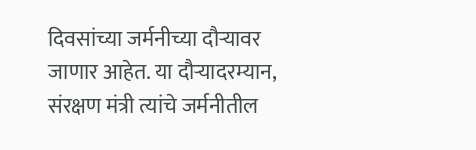दिवसांच्या जर्मनीच्या दौऱ्यावर जाणार आहेत. या दौऱ्यादरम्यान, संरक्षण मंत्री त्यांचे जर्मनीतील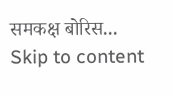समकक्ष बोरिस...
Skip to content